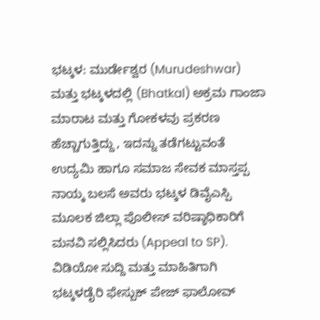ಭಟ್ಕಳ: ಮುರ್ಡೇಶ್ವರ (Murudeshwar) ಮತ್ತು ಭಟ್ಕಳದಲ್ಲಿ (Bhatkal) ಅಕ್ರಮ ಗಾಂಜಾ ಮಾರಾಟ ಮತ್ತು ಗೋಕಳವು ಪ್ರಕರಣ ಹೆಚ್ಚಾಗುತ್ತಿದ್ದು, ಇದನ್ನು ತಡೆಗಟ್ಟುವಂತೆ ಉದ್ಯಮಿ ಹಾಗೂ ಸಮಾಜ ಸೇವಕ ಮಾಸ್ತಪ್ಪ ನಾಯ್ಕ ಬಲಸೆ ಅವರು ಭಟ್ಕಳ ಡಿವೈಎಸ್ಪಿ ಮೂಲಕ ಜಿಲ್ಲಾ ಪೊಲೀಸ್ ವರಿಷ್ಠಾಧಿಕಾರಿಗೆ ಮನವಿ ಸಲ್ಲಿಸಿದರು (Appeal to SP).
ವಿಡಿಯೋ ಸುದ್ದಿ ಮತ್ತು ಮಾಹಿತಿಗಾಗಿ ಭಟ್ಕಳಡೈರಿ ಫೇಸ್ಬುಕ್ ಪೇಜ್ ಫಾಲೋವ್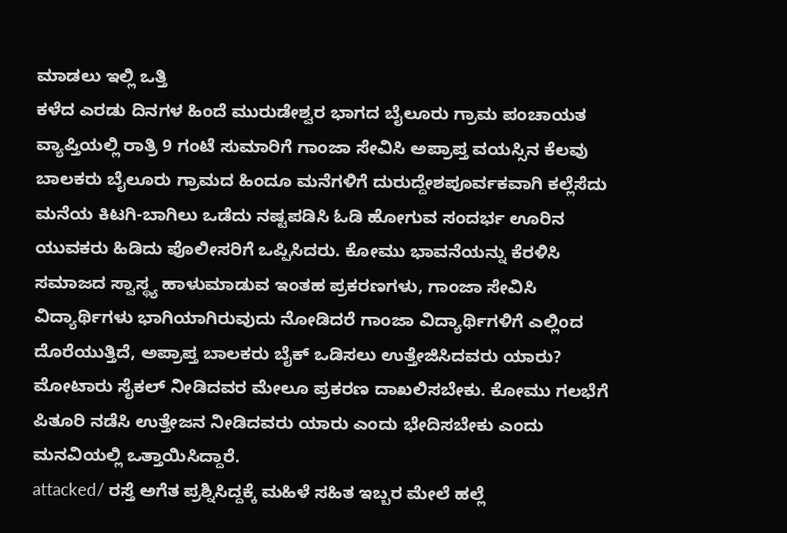ಮಾಡಲು ಇಲ್ಲಿ ಒತ್ತಿ
ಕಳೆದ ಎರಡು ದಿನಗಳ ಹಿಂದೆ ಮುರುಡೇಶ್ವರ ಭಾಗದ ಬೈಲೂರು ಗ್ರಾಮ ಪಂಚಾಯತ ವ್ಯಾಪ್ತಿಯಲ್ಲಿ ರಾತ್ರಿ 9 ಗಂಟೆ ಸುಮಾರಿಗೆ ಗಾಂಜಾ ಸೇವಿಸಿ ಅಪ್ರಾಪ್ತ ವಯಸ್ಸಿನ ಕೆಲವು ಬಾಲಕರು ಬೈಲೂರು ಗ್ರಾಮದ ಹಿಂದೂ ಮನೆಗಳಿಗೆ ದುರುದ್ದೇಶಪೂರ್ವಕವಾಗಿ ಕಲ್ಲೆಸೆದು ಮನೆಯ ಕಿಟಗಿ-ಬಾಗಿಲು ಒಡೆದು ನಷ್ಟಪಡಿಸಿ ಓಡಿ ಹೋಗುವ ಸಂದರ್ಭ ಊರಿನ ಯುವಕರು ಹಿಡಿದು ಪೊಲೀಸರಿಗೆ ಒಪ್ಪಿಸಿದರು. ಕೋಮು ಭಾವನೆಯನ್ನು ಕೆರಳಿಸಿ ಸಮಾಜದ ಸ್ವಾಸ್ಥ್ಯ ಹಾಳುಮಾಡುವ ಇಂತಹ ಪ್ರಕರಣಗಳು, ಗಾಂಜಾ ಸೇವಿಸಿ ವಿದ್ಯಾರ್ಥಿಗಳು ಭಾಗಿಯಾಗಿರುವುದು ನೋಡಿದರೆ ಗಾಂಜಾ ವಿದ್ಯಾರ್ಥಿಗಳಿಗೆ ಎಲ್ಲಿಂದ ದೊರೆಯುತ್ತಿದೆ, ಅಪ್ರಾಪ್ತ ಬಾಲಕರು ಬೈಕ್ ಒಡಿಸಲು ಉತ್ತೇಜಿಸಿದವರು ಯಾರು? ಮೋಟಾರು ಸೈಕಲ್ ನೀಡಿದವರ ಮೇಲೂ ಪ್ರಕರಣ ದಾಖಲಿಸಬೇಕು. ಕೋಮು ಗಲಭೆಗೆ ಪಿತೂರಿ ನಡೆಸಿ ಉತ್ತೇಜನ ನೀಡಿದವರು ಯಾರು ಎಂದು ಭೇದಿಸಬೇಕು ಎಂದು ಮನವಿಯಲ್ಲಿ ಒತ್ತಾಯಿಸಿದ್ದಾರೆ.
attacked/ ರಸ್ತೆ ಅಗೆತ ಪ್ರಶ್ನಿಸಿದ್ದಕ್ಕೆ ಮಹಿಳೆ ಸಹಿತ ಇಬ್ಬರ ಮೇಲೆ ಹಲ್ಲೆ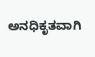ಅನಧಿಕೃತವಾಗಿ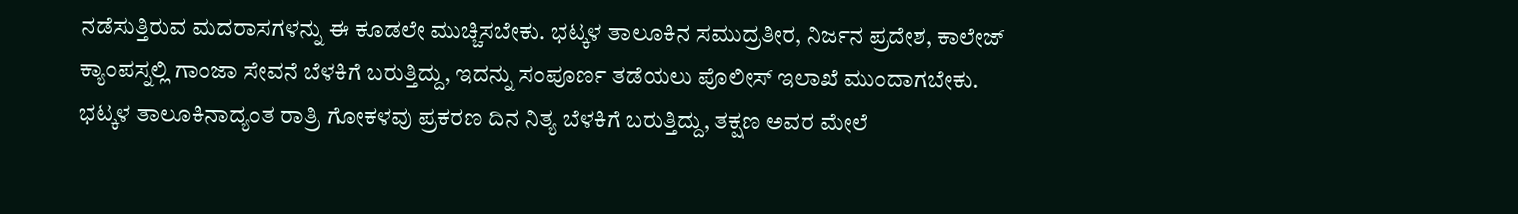ನಡೆಸುತ್ತಿರುವ ಮದರಾಸಗಳನ್ನು ಈ ಕೂಡಲೇ ಮುಚ್ಚಿಸಬೇಕು. ಭಟ್ಕಳ ತಾಲೂಕಿನ ಸಮುದ್ರತೀರ, ನಿರ್ಜನ ಪ್ರದೇಶ, ಕಾಲೇಜ್ ಕ್ಯಾಂಪಸ್ನಲ್ಲಿ ಗಾಂಜಾ ಸೇವನೆ ಬೆಳಕಿಗೆ ಬರುತ್ತಿದ್ದು, ಇದನ್ನು ಸಂಪೂರ್ಣ ತಡೆಯಲು ಪೊಲೀಸ್ ಇಲಾಖೆ ಮುಂದಾಗಬೇಕು. ಭಟ್ಕಳ ತಾಲೂಕಿನಾದ್ಯಂತ ರಾತ್ರಿ ಗೋಕಳವು ಪ್ರಕರಣ ದಿನ ನಿತ್ಯ ಬೆಳಕಿಗೆ ಬರುತ್ತಿದ್ದು, ತಕ್ಷಣ ಅವರ ಮೇಲೆ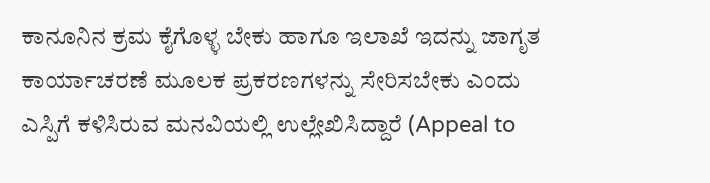ಕಾನೂನಿನ ಕ್ರಮ ಕೈಗೊಳ್ಳ ಬೇಕು ಹಾಗೂ ಇಲಾಖೆ ಇದನ್ನು ಜಾಗೃತ ಕಾರ್ಯಾಚರಣೆ ಮೂಲಕ ಪ್ರಕರಣಗಳನ್ನು ಸೇರಿಸಬೇಕು ಎಂದು ಎಸ್ಪಿಗೆ ಕಳಿಸಿರುವ ಮನವಿಯಲ್ಲಿ ಉಲ್ಲೇಖಿಸಿದ್ದಾರೆ (Appeal to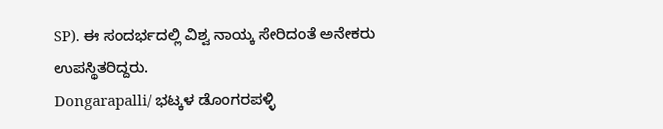SP). ಈ ಸಂದರ್ಭದಲ್ಲಿ ವಿಶ್ವ ನಾಯ್ಕ ಸೇರಿದಂತೆ ಅನೇಕರು ಉಪಸ್ಥಿತರಿದ್ದರು.
Dongarapalli/ ಭಟ್ಕಳ ಡೊಂಗರಪಳ್ಳಿ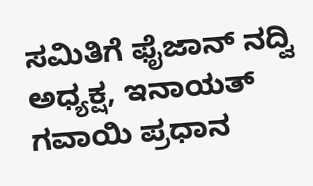ಸಮಿತಿಗೆ ಫೈಜಾನ್ ನದ್ವಿ ಅಧ್ಯಕ್ಷ, ಇನಾಯತ್ ಗವಾಯಿ ಪ್ರಧಾನ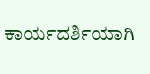ಕಾರ್ಯದರ್ಶಿಯಾಗಿ